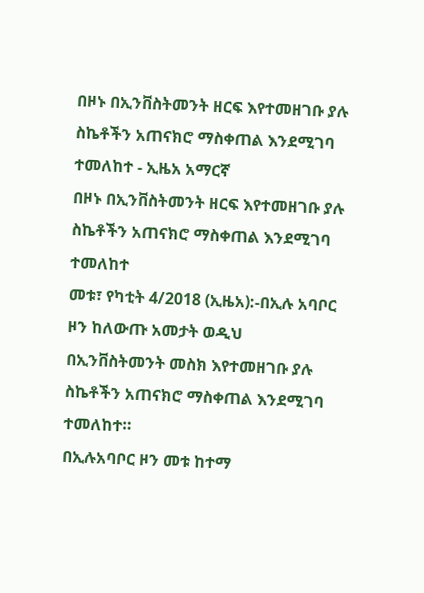በዞኑ በኢንቨስትመንት ዘርፍ እየተመዘገቡ ያሉ ስኬቶችን አጠናክሮ ማስቀጠል እንደሚገባ ተመለከተ - ኢዜአ አማርኛ
በዞኑ በኢንቨስትመንት ዘርፍ እየተመዘገቡ ያሉ ስኬቶችን አጠናክሮ ማስቀጠል እንደሚገባ ተመለከተ
መቱ፣ የካቲት 4/2018 (ኢዜአ):-በኢሉ አባቦር ዞን ከለውጡ አመታት ወዲህ በኢንቨስትመንት መስክ እየተመዘገቡ ያሉ ስኬቶችን አጠናክሮ ማስቀጠል እንደሚገባ ተመለከተ።
በኢሉአባቦር ዞን መቱ ከተማ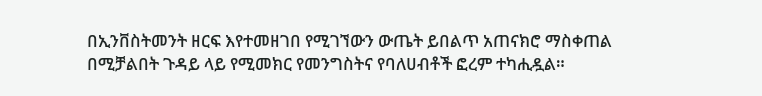በኢንቨስትመንት ዘርፍ እየተመዘገበ የሚገኘውን ውጤት ይበልጥ አጠናክሮ ማስቀጠል በሚቻልበት ጉዳይ ላይ የሚመክር የመንግስትና የባለሀብቶች ፎረም ተካሒዷል።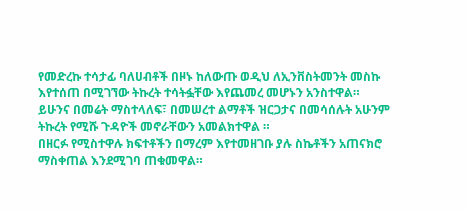የመድረኩ ተሳታፊ ባለሀብቶች በዞኑ ከለውጡ ወዲህ ለኢንቨስትመንት መስኩ እየተሰጠ በሚገኘው ትኩረት ተሳትፏቸው እየጨመረ መሆኑን አንስተዋል።
ይሁንና በመሬት ማስተላለፍ፣ በመሠረተ ልማቶች ዝርጋታና በመሳሰሉት አሁንም ትኩረት የሚሹ ጉዳዮች መኖራቸውን አመልክተዋል ።
በዘርፉ የሚስተዋሉ ክፍተቶችን በማረም እየተመዘገቡ ያሉ ስኬቶችን አጠናክሮ ማስቀጠል እንደሚገባ ጠቁመዋል።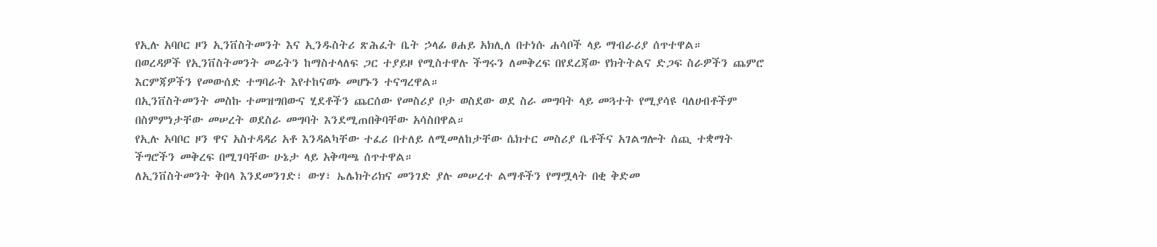የኢሉ አባቦር ዞን ኢንቨስትመንት እና ኢንዱስትሪ ጽሕፈት ቤት ኃላፊ ፀሐይ አክሊለ በተነሱ ሐሳቦች ላይ ማብራሪያ ሰጥተዋል።
በወረዳዎች የኢንቨስትመንት መሬትን ከማስተላለፍ ጋር ተያይዞ የሚስተዋሉ ችግሩን ለመቅረፍ በየደረጃው የክትትልና ድጋፍ ስራዎችን ጨምሮ እርምጃዎችን የመውሰድ ተግባራት እየተከናወኑ መሆኑን ተናግረዋል።
በኢንቨስትመንት መስኩ ተመዝግበውና ሂደቶችን ጨርሰው የመስሪያ ቦታ ወስደው ወደ ስራ መግባት ላይ መጓተት የሚያሳዩ ባለሀብቶችም በስምምነታቸው መሠረት ወደስራ መግባት እንደሚጠበቅባቸው አሳስበዋል።
የኢሉ አባቦር ዞን ዋና አስተዳዳሪ አቶ እንዳልካቸው ተፈሪ በተለይ ለሚመለከታቸው ሴክተር መስሪያ ቤቶችና አገልግሎት ሰጪ ተቋማት ችግሮችን መቅረፍ በሚገባቸው ሁኔታ ላይ አቅጣጫ ሰጥተዋል።
ለኢንቨስትመንት ቅበላ እንደመንገድ፣ ውሃ፣ ኤሌክትሪክና መንገድ ያሉ መሠረተ ልማቶችን የማሟላት በቂ ቅድመ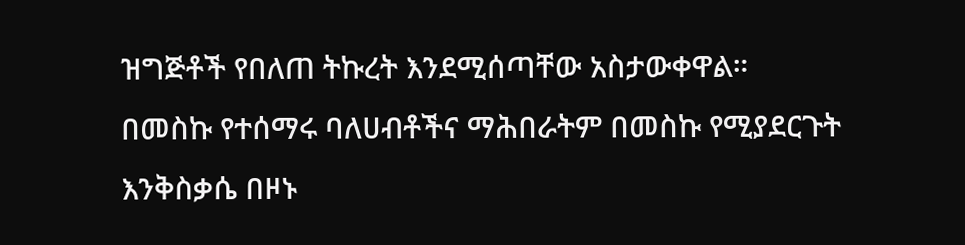ዝግጅቶች የበለጠ ትኩረት እንደሚሰጣቸው አስታውቀዋል።
በመስኩ የተሰማሩ ባለሀብቶችና ማሕበራትም በመስኩ የሚያደርጉት እንቅስቃሴ በዞኑ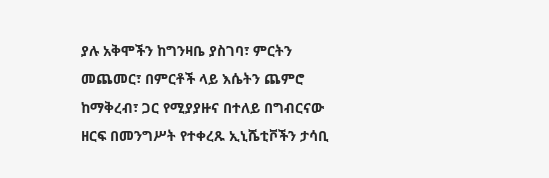ያሉ አቅሞችን ከግንዛቤ ያስገባ፣ ምርትን መጨመር፣ በምርቶች ላይ እሴትን ጨምሮ ከማቅረብ፣ ጋር የሚያያዙና በተለይ በግብርናው ዘርፍ በመንግሥት የተቀረጹ ኢኒሼቲቮችን ታሳቢ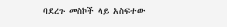ባደረጉ መስኮች ላይ አስፍተው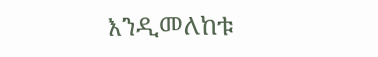እንዲመለከቱ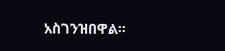አስገንዝበዋል።